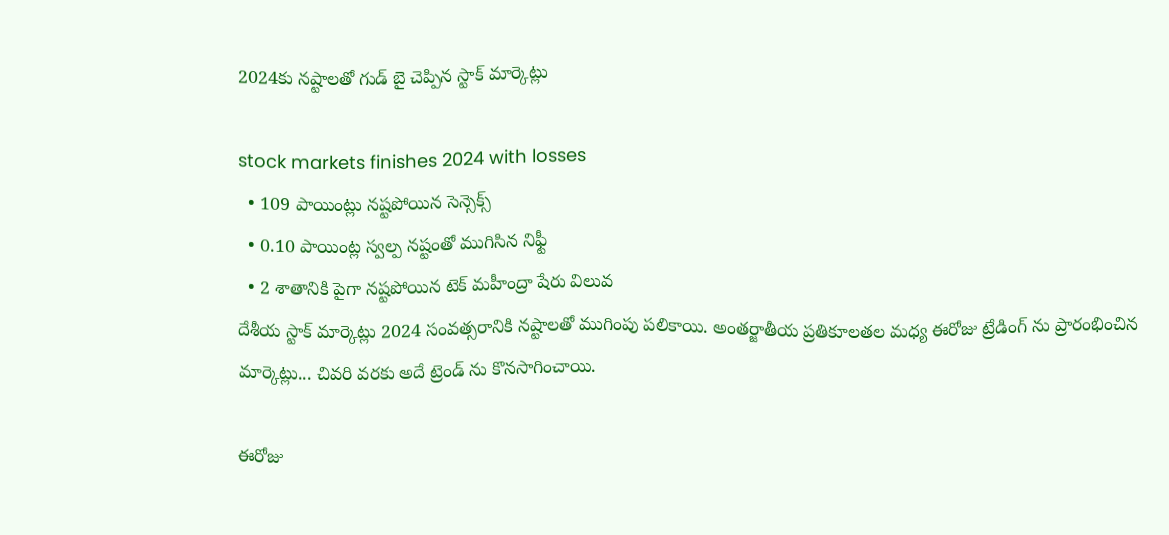2024కు నష్టాలతో గుడ్ బై చెప్పిన స్టాక్ మార్కెట్లు

stock markets finishes 2024 with losses
  • 109 పాయింట్లు నష్టపోయిన సెన్సెక్స్
  • 0.10 పాయింట్ల స్వల్ప నష్టంతో ముగిసిన నిఫ్టీ
  • 2 శాతానికి పైగా నష్టపోయిన టెక్ మహీంద్రా షేరు విలువ
దేశీయ స్టాక్ మార్కెట్లు 2024 సంవత్సరానికి నష్టాలతో ముగింపు పలికాయి. అంతర్జాతీయ ప్రతికూలతల మధ్య ఈరోజు ట్రేడింగ్ ను ప్రారంభించిన మార్కెట్లు... చివరి వరకు అదే ట్రెండ్ ను కొనసాగించాయి.

ఈరోజు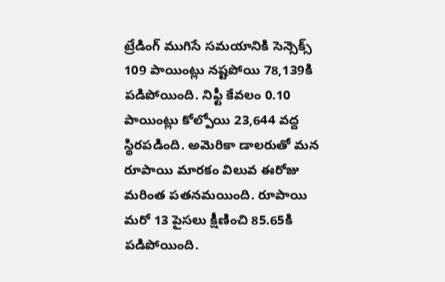ట్రేడింగ్ ముగిసే సమయానికి సెన్సెక్స్ 109 పాయింట్లు నష్టపోయి 78,139కి పడిపోయింది. నిఫ్టీ కేవలం 0.10 పాయింట్లు కోల్పోయి 23,644 వద్ద స్థిరపడింది. అమెరికా డాలరుతో మన రూపాయి మారకం విలువ ఈరోజు మరింత పతనమయింది. రూపాయి మరో 13 పైసలు క్షీణించి 85.65కి పడిపోయింది.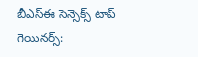బీఎస్ఈ సెన్సెక్స్ టాప్ గెయినర్స్: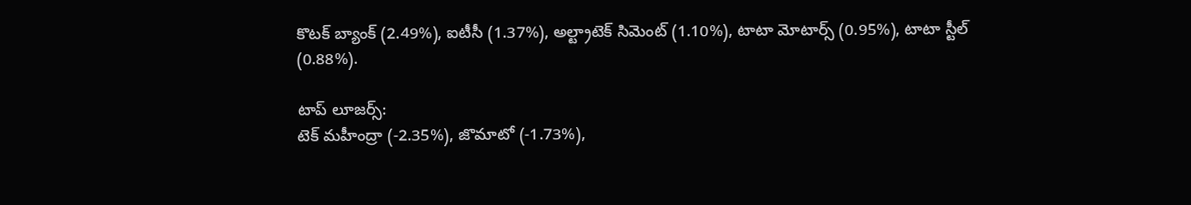కొటక్ బ్యాంక్ (2.49%), ఐటీసీ (1.37%), అల్ట్రాటెక్ సిమెంట్ (1.10%), టాటా మోటార్స్ (0.95%), టాటా స్టీల్ (0.88%).

టాప్ లూజర్స్:
టెక్ మహీంద్రా (-2.35%), జొమాటో (-1.73%),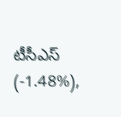టీసీఎస్ (-1.48%),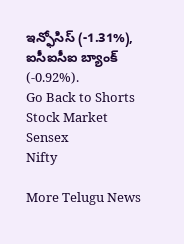ఇన్ఫోసిస్ (-1.31%), ఐసీఐసీఐ బ్యాంక్ (-0.92%).
Go Back to Shorts
Stock Market
Sensex
Nifty

More Telugu News